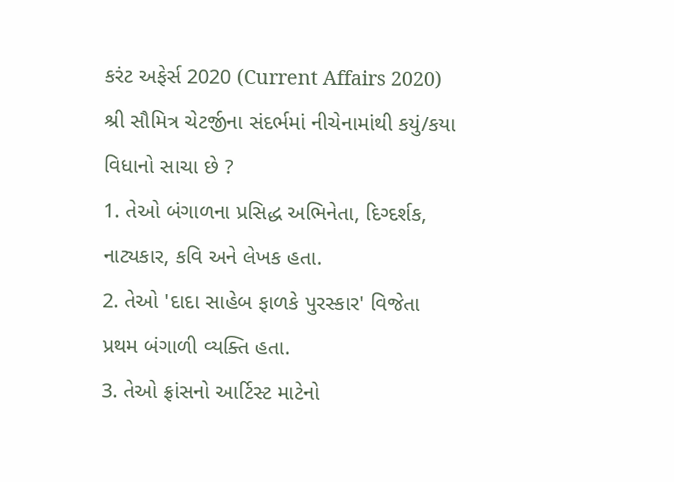કરંટ અફેર્સ 2020 (Current Affairs 2020)
શ્રી સૌમિત્ર ચેટર્જીના સંદર્ભમાં નીચેનામાંથી કયું/કયા વિધાનો સાચા છે ?
1. તેઓ બંગાળના પ્રસિદ્ધ અભિનેતા, દિગ્દર્શક, નાટ્યકાર, કવિ અને લેખક હતા.
2. તેઓ 'દાદા સાહેબ ફાળકે પુરસ્કાર' વિજેતા પ્રથમ બંગાળી વ્યક્તિ હતા.
3. તેઓ ફ્રાંસનો આર્ટિસ્ટ માટેનો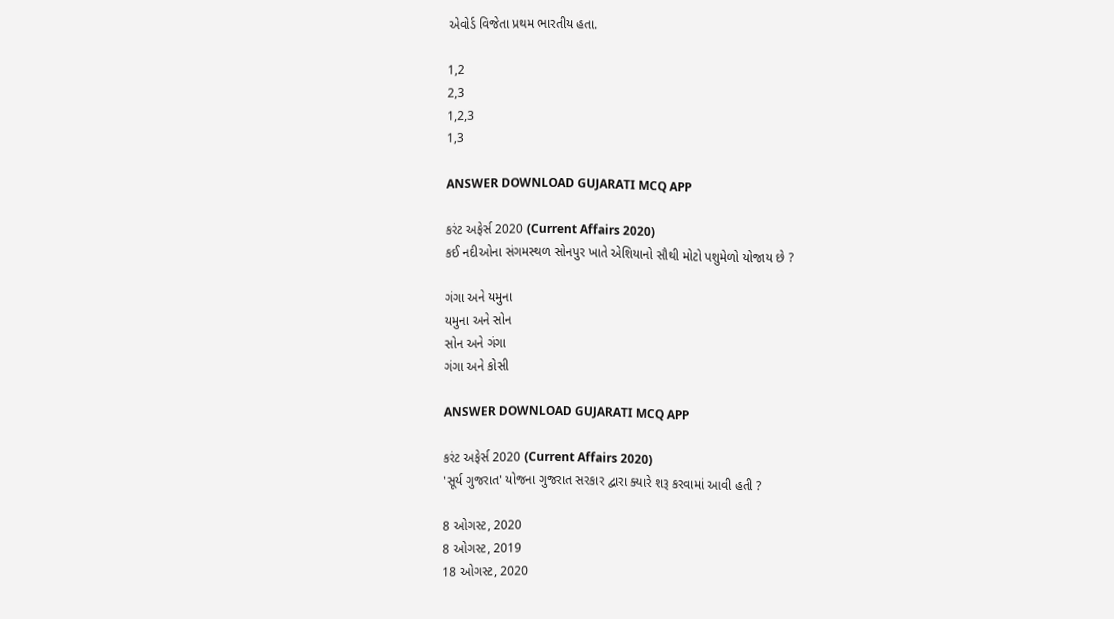એવોર્ડ વિજેતા પ્રથમ ભારતીય હતા.

1,2
2,3
1,2,3
1,3

ANSWER DOWNLOAD GUJARATI MCQ APP

કરંટ અફેર્સ 2020 (Current Affairs 2020)
કઈ નદીઓના સંગમસ્થળ સોનપુર ખાતે એશિયાનો સૌથી મોટો પશુમેળો યોજાય છે ?

ગંગા અને યમુના
યમુના અને સોન
સોન અને ગંગા
ગંગા અને કોસી

ANSWER DOWNLOAD GUJARATI MCQ APP

કરંટ અફેર્સ 2020 (Current Affairs 2020)
'સૂર્ય ગુજરાત' યોજના ગુજરાત સરકાર દ્વારા ક્યારે શરૂ કરવામાં આવી હતી ?

8 ઓગસ્ટ, 2020
8 ઓગસ્ટ, 2019
18 ઓગસ્ટ, 2020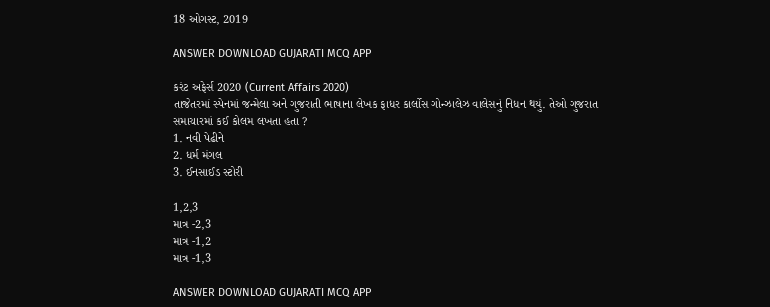18 ઓગસ્ટ, 2019

ANSWER DOWNLOAD GUJARATI MCQ APP

કરંટ અફેર્સ 2020 (Current Affairs 2020)
તાજેતરમાં સ્પેનમાં જન્મેલા અને ગુજરાતી ભાષાના લેખક ફાધર કાર્લોસ ગોન્ઝાલેઝ વાલેસનું નિધન થયું. તેઓ ગુજરાત સમાચારમાં કઈ કોલમ લખતા હતા ?
1. નવી પેઢીને
2. ધર્મ મંગલ
3. ઈનસાઈડ સ્ટોરી

1,2,3
માત્ર -2,3
માત્ર -1,2
માત્ર -1,3

ANSWER DOWNLOAD GUJARATI MCQ APP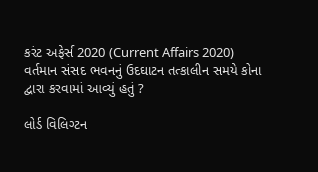કરંટ અફેર્સ 2020 (Current Affairs 2020)
વર્તમાન સંસદ ભવનનું ઉદઘાટન તત્કાલીન સમયે કોના દ્વારા કરવામાં આવ્યું હતું ?

લોર્ડ વિલિગ્ટન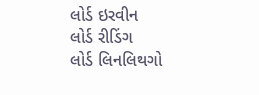લોર્ડ ઇરવીન
લોર્ડ રીડિંગ
લોર્ડ લિનલિથગો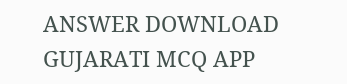ANSWER DOWNLOAD GUJARATI MCQ APP